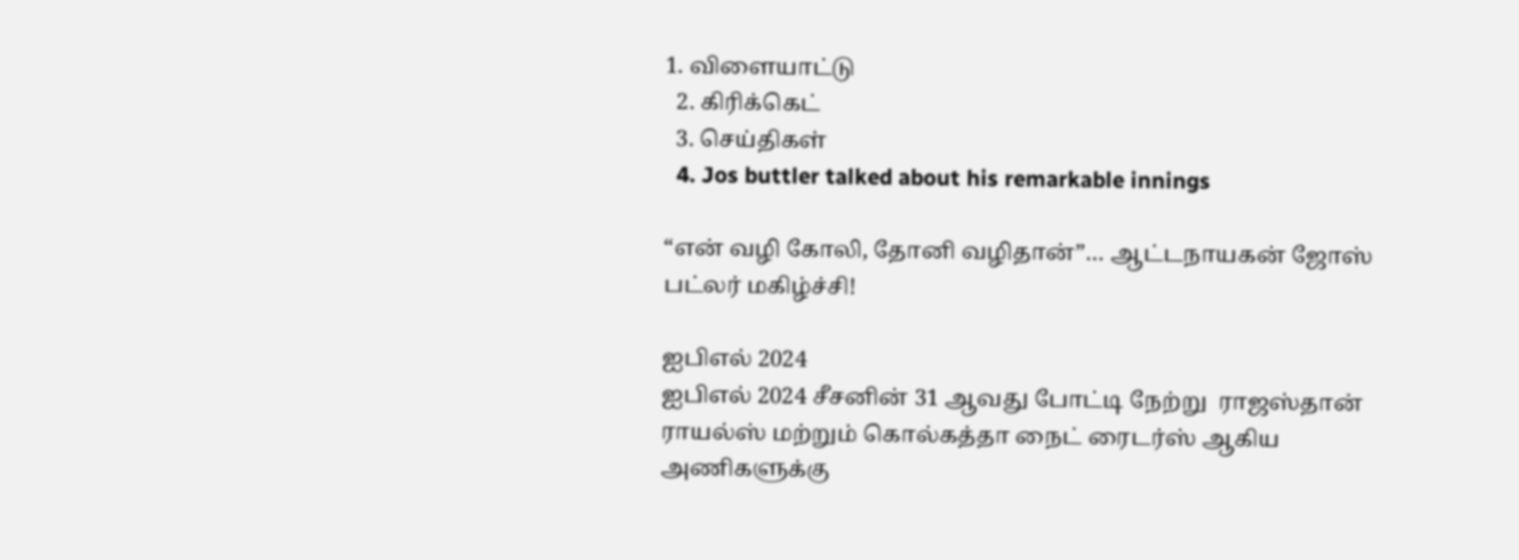1. விளையாட்டு
  2. கிரிக்கெட்
  3. செய்திகள்
  4. Jos buttler talked about his remarkable innings

“என் வழி கோலி, தோனி வழிதான்”… ஆட்டநாயகன் ஜோஸ் பட்லர் மகிழ்ச்சி!

ஐபிஎல் 2024
ஐபிஎல் 2024 சீசனின் 31 ஆவது போட்டி நேற்று  ராஜஸ்தான் ராயல்ஸ் மற்றும் கொல்கத்தா நைட் ரைடர்ஸ் ஆகிய அணிகளுக்கு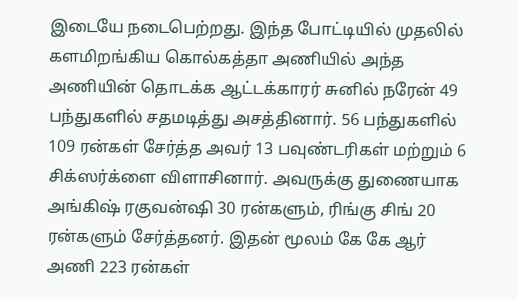இடையே நடைபெற்றது. இந்த போட்டியில் முதலில் களமிறங்கிய கொல்கத்தா அணியில் அந்த அணியின் தொடக்க ஆட்டக்காரர் சுனில் நரேன் 49 பந்துகளில் சதமடித்து அசத்தினார். 56 பந்துகளில் 109 ரன்கள் சேர்த்த அவர் 13 பவுண்டரிகள் மற்றும் 6 சிக்ஸர்க்ளை விளாசினார். அவருக்கு துணையாக அங்கிஷ் ரகுவன்ஷி 30 ரன்களும், ரிங்கு சிங் 20 ரன்களும் சேர்த்தனர். இதன் மூலம் கே கே ஆர் அணி 223 ரன்கள்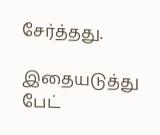சேர்த்தது.

இதையடுத்து பேட்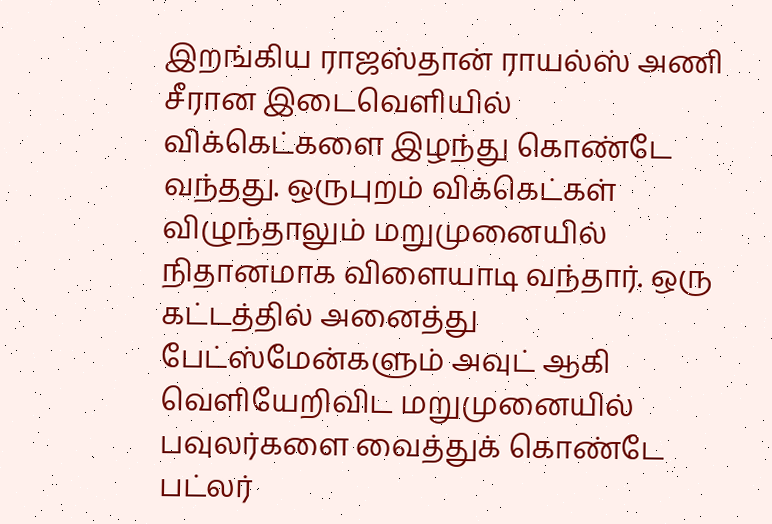இறங்கிய ராஜஸ்தான் ராயல்ஸ் அணி சீரான இடைவெளியில் விக்கெட்களை இழந்து கொண்டே வந்தது. ஒருபுறம் விக்கெட்கள் விழுந்தாலும் மறுமுனையில் நிதானமாக விளையாடி வந்தார். ஒரு கட்டத்தில் அனைத்து பேட்ஸ்மேன்களும் அவுட் ஆகி வெளியேறிவிட மறுமுனையில் பவுலர்களை வைத்துக் கொண்டே பட்லர்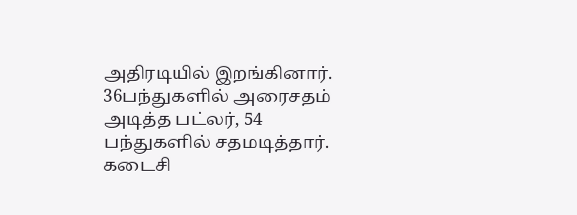அதிரடியில் இறங்கினார். 36பந்துகளில் அரைசதம் அடித்த பட்லர், 54 பந்துகளில் சதமடித்தார். கடைசி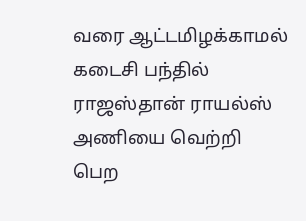வரை ஆட்டமிழக்காமல் கடைசி பந்தில் ராஜஸ்தான் ராயல்ஸ் அணியை வெற்றி பெற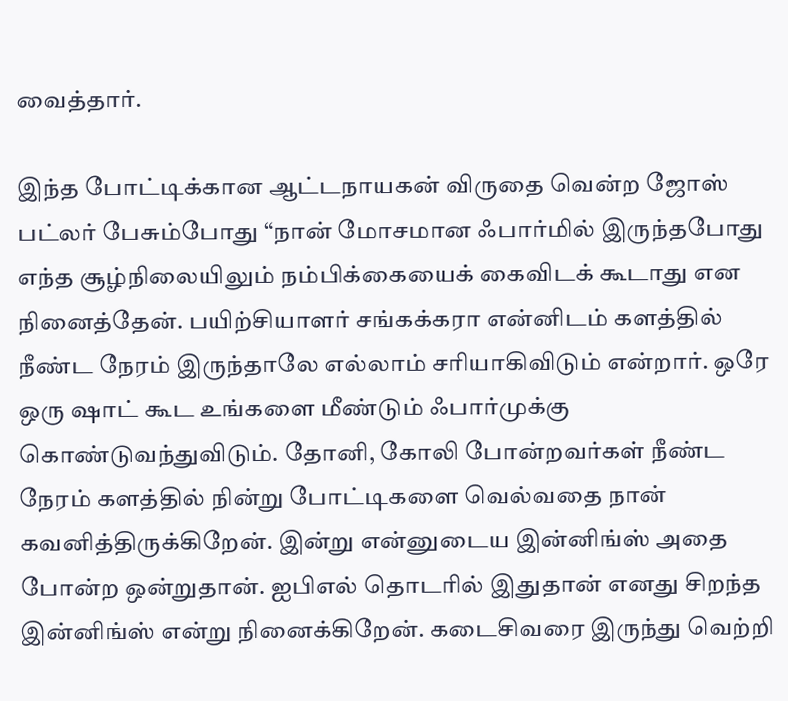வைத்தார்.

இந்த போட்டிக்கான ஆட்டநாயகன் விருதை வென்ற ஜோஸ் பட்லர் பேசும்போது “நான் மோசமான ஃபார்மில் இருந்தபோது எந்த சூழ்நிலையிலும் நம்பிக்கையைக் கைவிடக் கூடாது என நினைத்தேன். பயிற்சியாளர் சங்கக்கரா என்னிடம் களத்தில் நீண்ட நேரம் இருந்தாலே எல்லாம் சரியாகிவிடும் என்றார். ஒரே ஒரு ஷாட் கூட உங்களை மீண்டும் ஃபார்முக்கு கொண்டுவந்துவிடும். தோனி, கோலி போன்றவர்கள் நீண்ட நேரம் களத்தில் நின்று போட்டிகளை வெல்வதை நான் கவனித்திருக்கிறேன். இன்று என்னுடைய இன்னிங்ஸ் அதை போன்ற ஒன்றுதான். ஐபிஎல் தொடரில் இதுதான் எனது சிறந்த இன்னிங்ஸ் என்று நினைக்கிறேன். கடைசிவரை இருந்து வெற்றி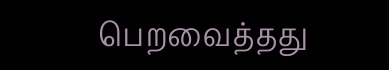பெறவைத்தது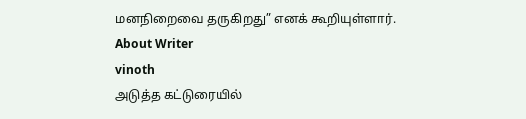மனநிறைவை தருகிறது” எனக் கூறியுள்ளார்.
About Writer
vinoth
அடுத்த கட்டுரையில்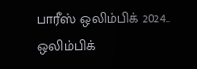பாரீஸ் ஒலிம்பிக் 2024.. ஒலிம்பிக்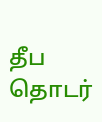தீப தொடர்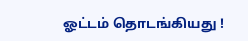ஓட்டம் தொடங்கியது !